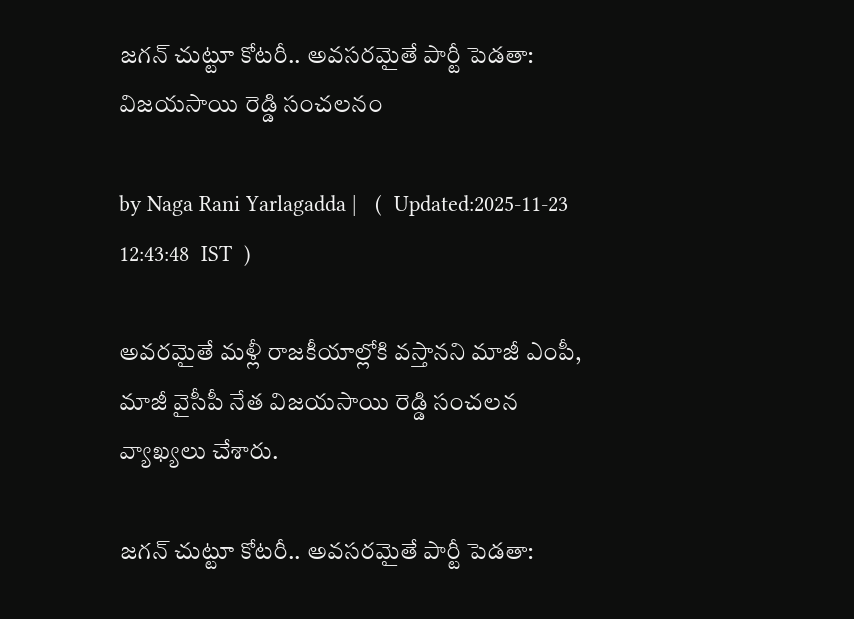జగన్ చుట్టూ కోటరీ.. అవసరమైతే పార్టీ పెడతా: విజయసాయి రెడ్డి సంచలనం

by Naga Rani Yarlagadda |   (  Updated:2025-11-23 12:43:48  IST  )

అవరమైతే మళ్లీ రాజకీయాల్లోకి వస్తానని మాజీ ఎంపీ, మాజీ వైసీపీ నేత విజయసాయి రెడ్డి సంచలన వ్యాఖ్యలు చేశారు.

జగన్ చుట్టూ కోటరీ.. అవసరమైతే పార్టీ పెడతా: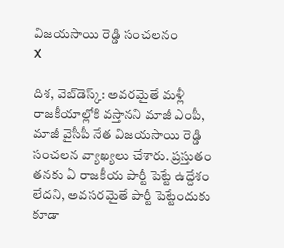విజయసాయి రెడ్డి సంచలనం
X

దిశ, వెబ్‌డెస్క్: అవరమైతే మళ్లీ రాజకీయాల్లోకి వస్తానని మాజీ ఎంపీ, మాజీ వైసీపీ నేత విజయసాయి రెడ్డి సంచలన వ్యాఖ్యలు చేశారు. ప్రస్తుతం తనకు ఏ రాజకీయ పార్టీ పెట్టే ఉద్దేశం లేదని, అవసరమైతే పార్టీ పెట్టేందుకు కూడా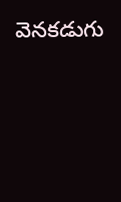వెనకడుగు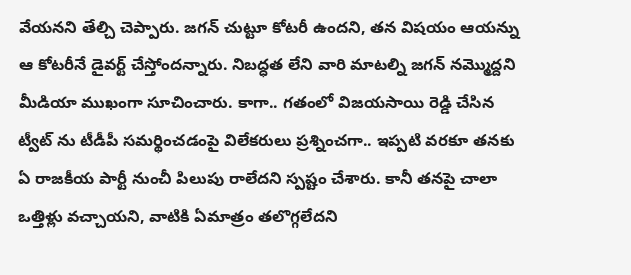వేయనని తేల్చి చెప్పారు. జగన్ చుట్టూ కోటరీ ఉందని, తన విషయం ఆయన్ను ఆ కోటరీనే డైవర్ట్ చేస్తోందన్నారు. నిబద్ధత లేని వారి మాటల్ని జగన్ నమ్మొద్దని మీడియా ముఖంగా సూచించారు. కాగా.. గతంలో విజయసాయి రెడ్డి చేసిన ట్వీట్ ను టీడీపీ సమర్థించడంపై విలేకరులు ప్రశ్నించగా.. ఇప్పటి వరకూ తనకు ఏ రాజకీయ పార్టీ నుంచీ పిలుపు రాలేదని స్పష్టం చేశారు. కానీ తనపై చాలా ఒత్తిళ్లు వచ్చాయని, వాటికి ఏమాత్రం తలొగ్గలేదని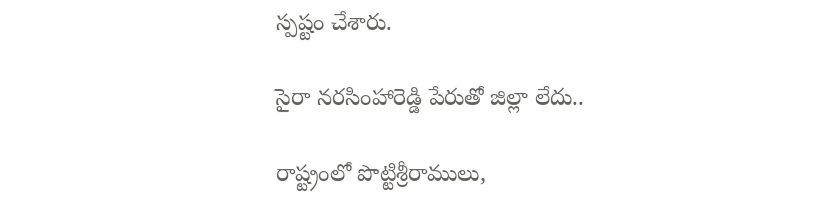స్పష్టం చేశారు.

సైరా నరసింహారెడ్డి పేరుతో జిల్లా లేదు..

రాష్ట్రంలో పొట్టిశ్రీరాములు,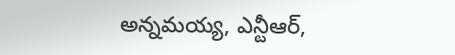అన్నమయ్య, ఎన్టీఆర్,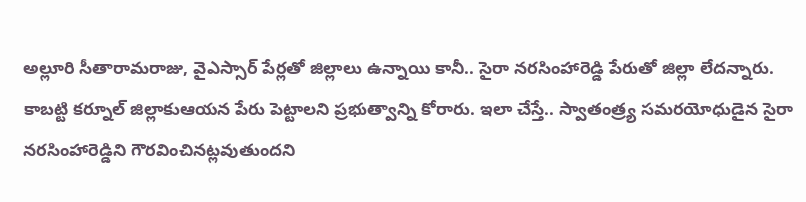అల్లూరి సీతారామరాజు, వైఎస్సార్ పేర్లతో జిల్లాలు ఉన్నాయి కానీ.. సైరా నరసింహారెడ్డి పేరుతో జిల్లా లేదన్నారు. కాబట్టి కర్నూల్ జిల్లాకుఆయన పేరు పెట్టాలని ప్రభుత్వాన్ని కోరారు. ఇలా చేస్తే.. స్వాతంత్ర్య సమరయోధుడైన సైరా నరసింహారెడ్డిని గౌరవించినట్లవుతుందని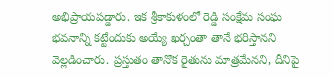అభిప్రాయపడ్డారు. ఇక శ్రీకాకుళంలో రెడ్డి సంక్షేమ సంఘ భవనాన్ని కట్టేందుకు అయ్యే ఖర్చంతా తానే భరిస్తానని వెల్లడించారు. ప్రస్తుతం తానొక రైతును మాత్రమేనని, దీనిపై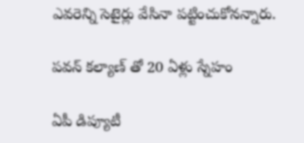ఎవరెన్ని సెటైర్లు వేసినా పట్టించుకోనన్నారు.

పవన్ కల్యాణ్ తో 20 ఏళ్లు స్నేహం

ఏపీ డిప్యూటీ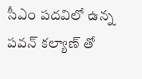సీఎం పదవిలో ఉన్న పవన్ కల్యాణ్ తో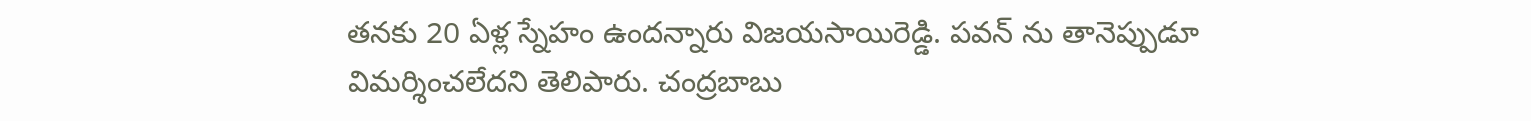తనకు 20 ఏళ్ల స్నేహం ఉందన్నారు విజయసాయిరెడ్డి. పవన్ ను తానెప్పుడూ విమర్శించలేదని తెలిపారు. చంద్రబాబు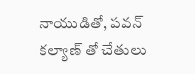నాయుడితో, పవన్ కల్యాణ్ తో చేతులు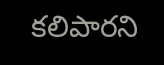కలిపారని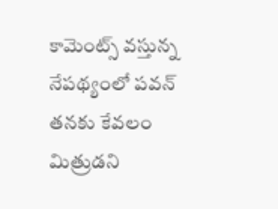కామెంట్స్ వస్తున్న నేపథ్యంలో పవన్ తనకు కేవలం మిత్రుడని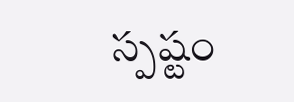స్పష్టం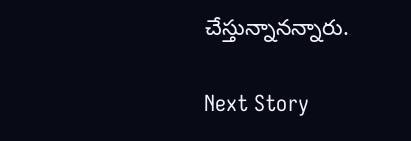చేస్తున్నానన్నారు.

Next Story